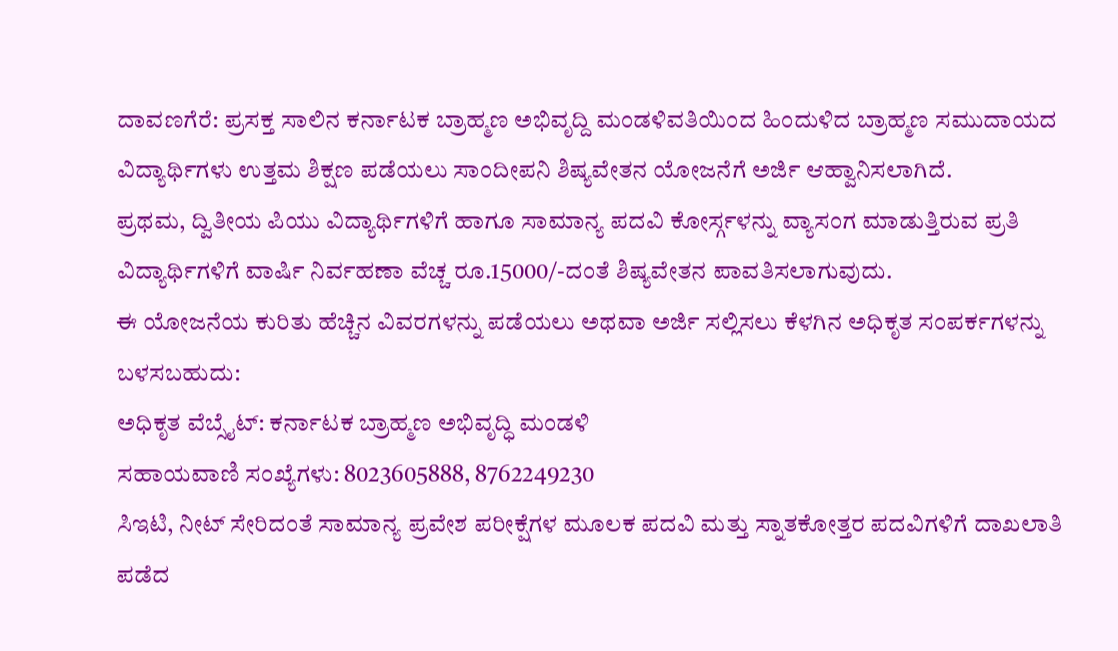ದಾವಣಗೆರೆ: ಪ್ರಸಕ್ತ ಸಾಲಿನ ಕರ್ನಾಟಕ ಬ್ರಾಹ್ಮಣ ಅಭಿವೃದ್ದಿ ಮಂಡಳಿವತಿಯಿಂದ ಹಿಂದುಳಿದ ಬ್ರಾಹ್ಮಣ ಸಮುದಾಯದ ವಿದ್ಯಾರ್ಥಿಗಳು ಉತ್ತಮ ಶಿಕ್ಷಣ ಪಡೆಯಲು ಸಾಂದೀಪನಿ ಶಿಷ್ಯವೇತನ ಯೋಜನೆಗೆ ಅರ್ಜಿ ಆಹ್ವಾನಿಸಲಾಗಿದೆ.
ಪ್ರಥಮ, ದ್ವಿತೀಯ ಪಿಯು ವಿದ್ಯಾರ್ಥಿಗಳಿಗೆ ಹಾಗೂ ಸಾಮಾನ್ಯ ಪದವಿ ಕೋರ್ಸ್ಗಳನ್ನು ವ್ಯಾಸಂಗ ಮಾಡುತ್ತಿರುವ ಪ್ರತಿ ವಿದ್ಯಾರ್ಥಿಗಳಿಗೆ ವಾರ್ಷಿ ನಿರ್ವಹಣಾ ವೆಚ್ಚ ರೂ.15000/-ದಂತೆ ಶಿಷ್ಯವೇತನ ಪಾವತಿಸಲಾಗುವುದು.
ಈ ಯೋಜನೆಯ ಕುರಿತು ಹೆಚ್ಚಿನ ವಿವರಗಳನ್ನು ಪಡೆಯಲು ಅಥವಾ ಅರ್ಜಿ ಸಲ್ಲಿಸಲು ಕೆಳಗಿನ ಅಧಿಕೃತ ಸಂಪರ್ಕಗಳನ್ನು ಬಳಸಬಹುದು:
ಅಧಿಕೃತ ವೆಬ್ಸೈಟ್: ಕರ್ನಾಟಕ ಬ್ರಾಹ್ಮಣ ಅಭಿವೃದ್ಧಿ ಮಂಡಳಿ
ಸಹಾಯವಾಣಿ ಸಂಖ್ಯೆಗಳು: 8023605888, 8762249230
ಸಿಇಟಿ, ನೀಟ್ ಸೇರಿದಂತೆ ಸಾಮಾನ್ಯ ಪ್ರವೇಶ ಪರೀಕ್ಷೆಗಳ ಮೂಲಕ ಪದವಿ ಮತ್ತು ಸ್ನಾತಕೋತ್ತರ ಪದವಿಗಳಿಗೆ ದಾಖಲಾತಿ ಪಡೆದ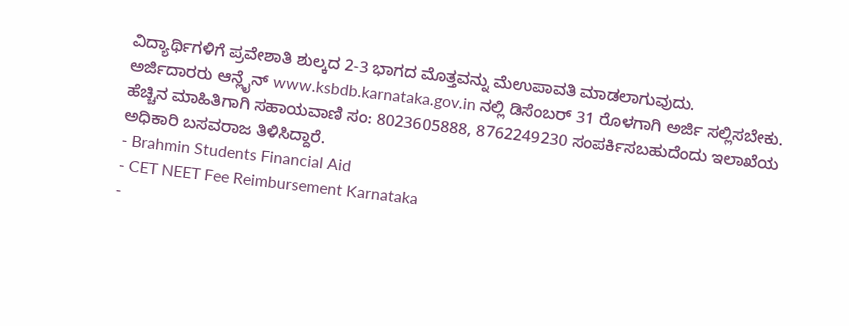ವಿದ್ಯಾರ್ಥಿಗಳಿಗೆ ಪ್ರವೇಶಾತಿ ಶುಲ್ಕದ 2-3 ಭಾಗದ ಮೊತ್ತವನ್ನು ಮೆಉಪಾವತಿ ಮಾಡಲಾಗುವುದು.
ಅರ್ಜಿದಾರರು ಆನ್ಲೈನ್ www.ksbdb.karnataka.gov.in ನಲ್ಲಿ ಡಿಸೆಂಬರ್ 31 ರೊಳಗಾಗಿ ಅರ್ಜಿ ಸಲ್ಲಿಸಬೇಕು. ಹೆಚ್ಚಿನ ಮಾಹಿತಿಗಾಗಿ ಸಹಾಯವಾಣಿ ಸಂ: 8023605888, 8762249230 ಸಂಪರ್ಕಿಸಬಹುದೆಂದು ಇಲಾಖೆಯ ಅಧಿಕಾರಿ ಬಸವರಾಜ ತಿಳಿಸಿದ್ದಾರೆ.
- Brahmin Students Financial Aid
- CET NEET Fee Reimbursement Karnataka
-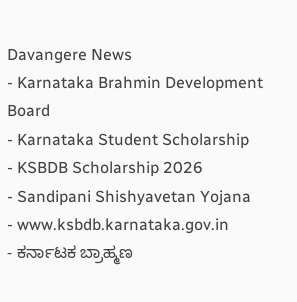Davangere News
- Karnataka Brahmin Development Board
- Karnataka Student Scholarship
- KSBDB Scholarship 2026
- Sandipani Shishyavetan Yojana
- www.ksbdb.karnataka.gov.in
- ಕರ್ನಾಟಕ ಬ್ರಾಹ್ಮಣ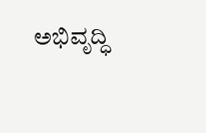ಅಭಿವೃದ್ಧಿ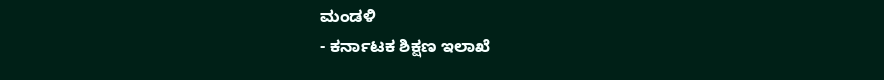ಮಂಡಳಿ
- ಕರ್ನಾಟಕ ಶಿಕ್ಷಣ ಇಲಾಖೆ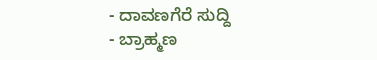- ದಾವಣಗೆರೆ ಸುದ್ದಿ
- ಬ್ರಾಹ್ಮಣ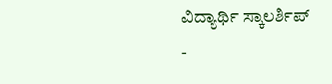ವಿದ್ಯಾರ್ಥಿ ಸ್ಕಾಲರ್ಶಿಪ್
-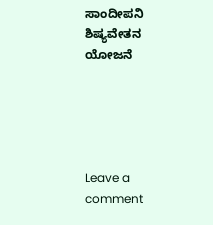ಸಾಂದೀಪನಿ ಶಿಷ್ಯವೇತನ ಯೋಜನೆ





Leave a comment